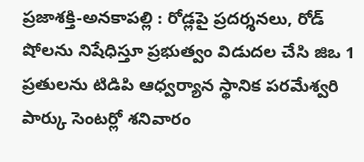ప్రజాశక్తి-అనకాపల్లి : రోడ్లపై ప్రదర్శనలు, రోడ్ షోలను నిషేధిస్తూ ప్రభుత్వం విడుదల చేసి జిఒ 1 ప్రతులను టిడిపి ఆధ్వర్యాన స్థానిక పరమేశ్వరి పార్కు సెంటర్లో శనివారం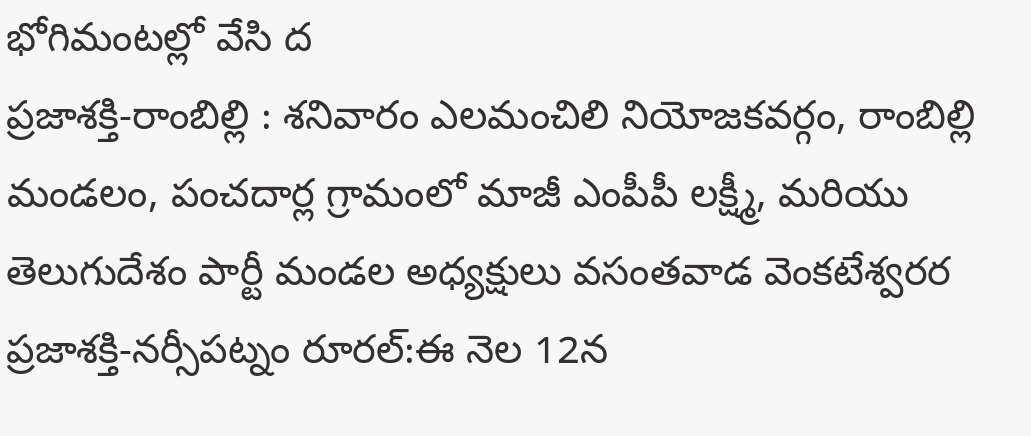భోగిమంటల్లో వేసి ద
ప్రజాశక్తి-రాంబిల్లి : శనివారం ఎలమంచిలి నియోజకవర్గం, రాంబిల్లి మండలం, పంచదార్ల గ్రామంలో మాజీ ఎంపీపీ లక్ష్మీ, మరియు తెలుగుదేశం పార్టీ మండల అధ్యక్షులు వసంతవాడ వెంకటేశ్వరర
ప్రజాశక్తి-నర్సీపట్నం రూరల్:ఈ నెల 12న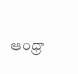ఆంధ్రా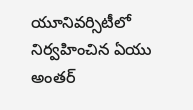యూనివర్సిటీలో నిర్వహించిన ఏయు అంతర్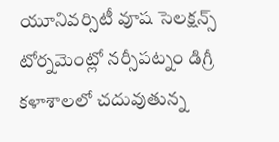యూనివర్సిటీ వూష సెలక్షన్స్ టోర్నమెంట్లో నర్సీపట్నం డిగ్రీ కళాశాలలో చదువుతున్న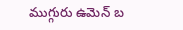ముగ్గురు ఉమెన్ బ